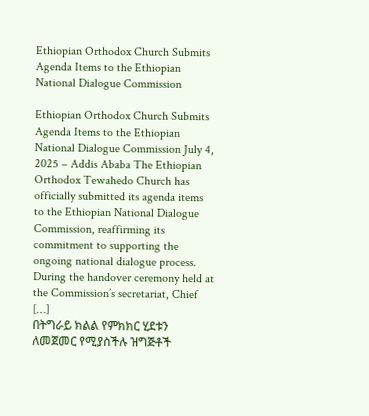Ethiopian Orthodox Church Submits Agenda Items to the Ethiopian National Dialogue Commission

Ethiopian Orthodox Church Submits Agenda Items to the Ethiopian National Dialogue Commission July 4, 2025 – Addis Ababa The Ethiopian Orthodox Tewahedo Church has officially submitted its agenda items to the Ethiopian National Dialogue Commission, reaffirming its commitment to supporting the ongoing national dialogue process. During the handover ceremony held at the Commission’s secretariat, Chief […]
በትግራይ ክልል የምክክር ሂደቱን ለመጀመር የሚያስችሉ ዝግጅቶች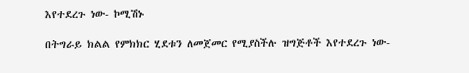እየተደረጉ ነው- ኮሚሽኑ

በትግራይ ክልል የምክክር ሂደቱን ለመጀመር የሚያስችሉ ዝግጅቶች እየተደረጉ ነው-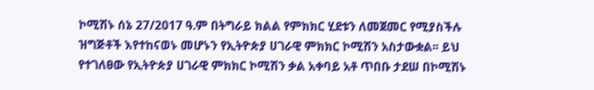ኮሚሽኑ ሰኔ 27/2017 ዓ.ም በትግራይ ክልል የምክክር ሂደቱን ለመጀመር የሚያስችሉ ዝግጅቶች እየተከናወኑ መሆኑን የኢትዮጵያ ሀገራዊ ምክክር ኮሚሽን አስታውቋል፡፡ ይህ የተገለፀው የኢትዮጵያ ሀገራዊ ምክክር ኮሚሽን ቃል አቀባይ አቶ ጥበቡ ታደሠ በኮሚሽኑ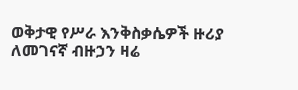ወቅታዊ የሥራ እንቅስቃሴዎች ዙሪያ ለመገናኛ ብዙኃን ዛሬ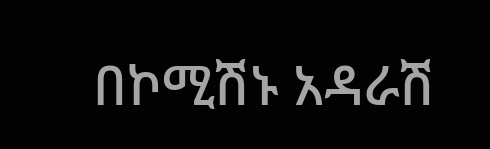በኮሚሽኑ አዳራሽ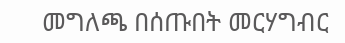መግለጫ በሰጡበት መርሃግብር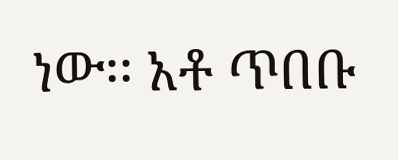ነው፡፡ አቶ ጥበቡ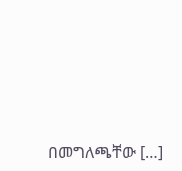በመግለጫቸው […]